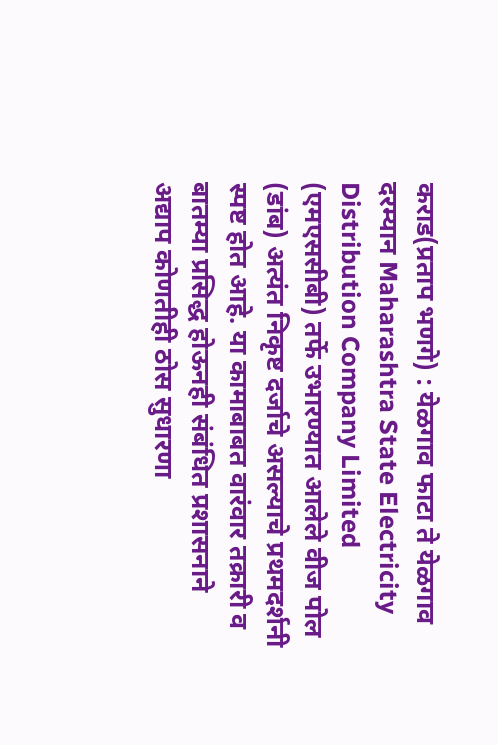कराड(प्रताप भणगे) : येळगाव फाटा ते येळगाव दरम्यान Maharashtra State Electricity Distribution Company Limited (एमएससीबी) तर्फे उभारण्यात आलेले वीज पोल (डांब) अत्यंत निकृष्ट दर्जाचे असल्याचे प्रथमदर्शनी स्पष्ट होत आहे. या कामाबाबत वारंवार तक्रारी व बातम्या प्रसिद्ध होऊनही संबंधित प्रशासनाने अद्याप कोणतीही ठोस सुधारणा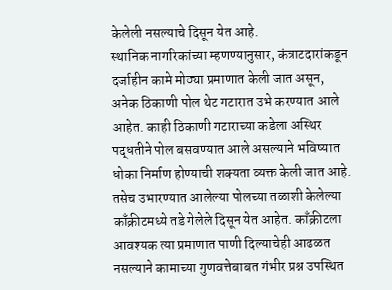केलेली नसल्याचे दिसून येत आहे.
स्थानिक नागरिकांच्या म्हणण्यानुसार, कंत्राटदारांकडून दर्जाहीन कामे मोठ्या प्रमाणात केली जात असून, अनेक ठिकाणी पोल थेट गटारात उभे करण्यात आले आहेत. काही ठिकाणी गटाराच्या कडेला अस्थिर पद्धतीने पोल बसवण्यात आले असल्याने भविष्यात धोका निर्माण होण्याची शक्यता व्यक्त केली जात आहे.
तसेच उभारण्यात आलेल्या पोलच्या तळाशी केलेल्या काँक्रीटमध्ये तडे गेलेले दिसून येत आहेत. काँक्रीटला आवश्यक त्या प्रमाणात पाणी दिल्याचेही आढळत नसल्याने कामाच्या गुणवत्तेबाबत गंभीर प्रश्न उपस्थित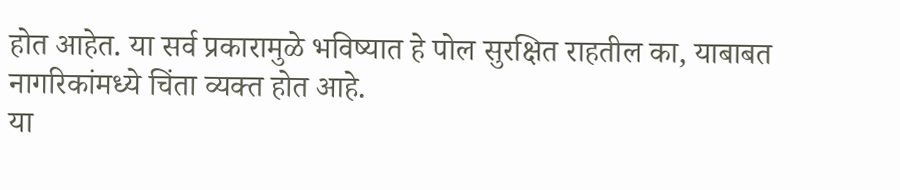होत आहेत. या सर्व प्रकारामुळे भविष्यात हे पोल सुरक्षित राहतील का, याबाबत नागरिकांमध्ये चिंता व्यक्त होत आहे.
या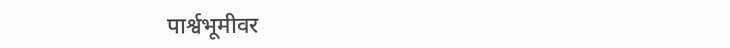पार्श्वभूमीवर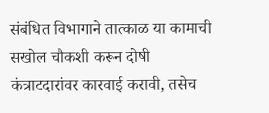संबंधित विभागाने तात्काळ या कामाची सखोल चौकशी करून दोषी कंत्राटदारांवर कारवाई करावी, तसेच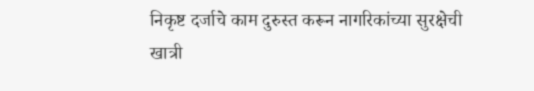निकृष्ट दर्जाचे काम दुरुस्त करून नागरिकांच्या सुरक्षेची खात्री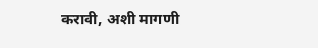करावी, अशी मागणी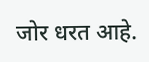जोर धरत आहे.